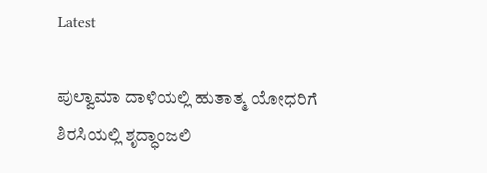Latest

ಪುಲ್ವಾಮಾ ದಾಳಿಯಲ್ಲಿ ಹುತಾತ್ಮ ಯೋಧರಿಗೆ ಶಿರಸಿಯಲ್ಲಿ ಶೃದ್ಧಾಂಜಲಿ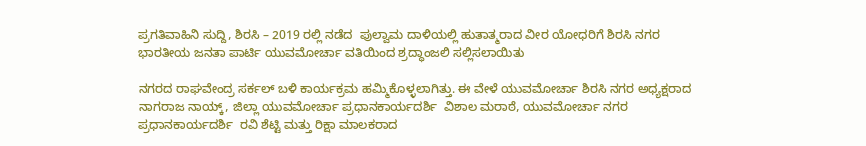ಪ್ರಗತಿವಾಹಿನಿ ಸುದ್ದಿ, ಶಿರಸಿ – 2019 ರಲ್ಲಿ ನಡೆದ  ಪುಲ್ವಾಮ ದಾಳಿಯಲ್ಲಿ ಹುತಾತ್ಮರಾದ ವೀರ ಯೋಧರಿಗೆ ಶಿರಸಿ ನಗರ ಭಾರತೀಯ ಜನತಾ ಪಾರ್ಟಿ ಯುವಮೋರ್ಚಾ ವತಿಯಿಂದ ಶ್ರದ್ಧಾಂಜಲಿ ಸಲ್ಲಿಸಲಾಯಿತು

ನಗರದ ರಾಘವೇಂದ್ರ ಸರ್ಕಲ್ ಬಳಿ ಕಾರ್ಯಕ್ರಮ ಹಮ್ಮಿಕೊಳ್ಳಲಾಗಿತ್ತು. ಈ ವೇಳೆ ಯುವಮೋರ್ಚಾ ಶಿರಸಿ ನಗರ ಅಧ್ಯಕ್ಷರಾದ  ನಾಗರಾಜ ನಾಯ್ಕ್, ಜಿಲ್ಲಾ ಯುವಮೋರ್ಚಾ ಪ್ರಧಾನಕಾರ್ಯದರ್ಶಿ  ವಿಶಾಲ ಮರಾಠೆ, ಯುವಮೋರ್ಚಾ ನಗರ ಪ್ರಧಾನಕಾರ್ಯದರ್ಶಿ  ರವಿ ಶೆಟ್ಟಿ ಮತ್ತು ರಿಕ್ಷಾ ಮಾಲಕರಾದ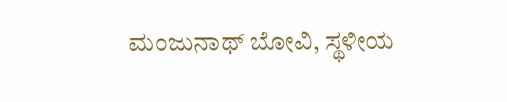ಮಂಜುನಾಥ್ ಬೋವಿ, ಸ್ಥಳೀಯ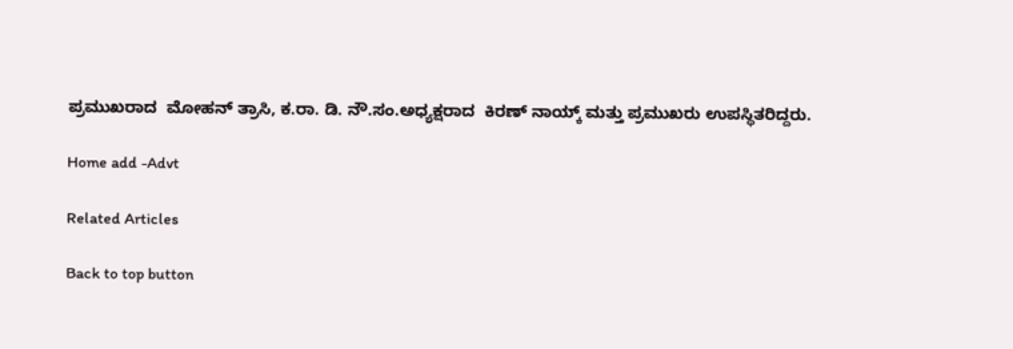ಪ್ರಮುಖರಾದ  ಮೋಹನ್ ತ್ರಾಸಿ, ಕ.ರಾ. ಡಿ. ನೌ.ಸಂ.ಅಧ್ಯಕ್ಷರಾದ  ಕಿರಣ್ ನಾಯ್ಕ್ ಮತ್ತು ಪ್ರಮುಖರು ಉಪಸ್ಥಿತರಿದ್ದರು.

Home add -Advt

Related Articles

Back to top button